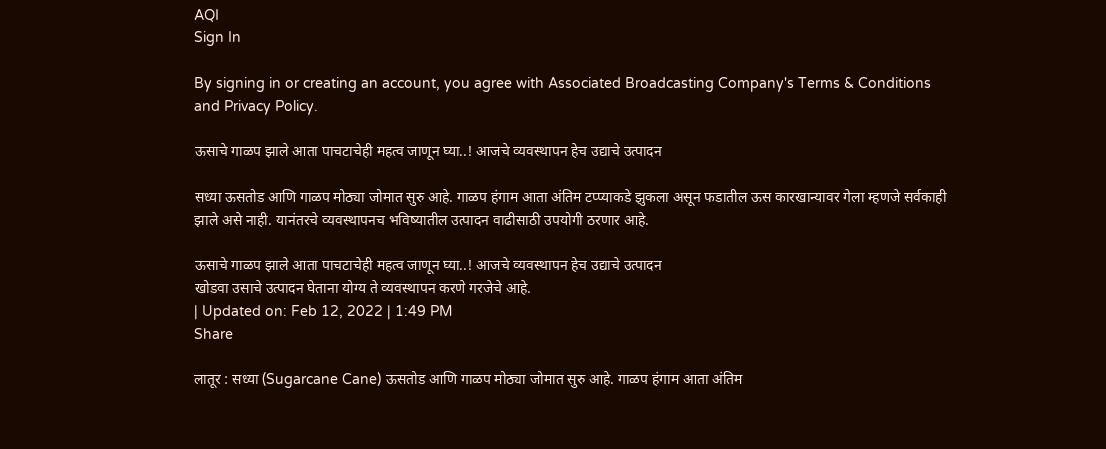AQI
Sign In

By signing in or creating an account, you agree with Associated Broadcasting Company's Terms & Conditions and Privacy Policy.

ऊसाचे गाळप झाले आता पाचटाचेही महत्व जाणून घ्या..! आजचे व्यवस्थापन हेच उद्याचे उत्पादन

सध्या ऊसतोड आणि गाळप मोठ्या जोमात सुरु आहे. गाळप हंगाम आता अंतिम टप्प्याकडे झुकला असून फडातील ऊस कारखान्यावर गेला म्हणजे सर्वकाही झाले असे नाही. यानंतरचे व्यवस्थापनच भविष्यातील उत्पादन वाढीसाठी उपयोगी ठरणार आहे.

ऊसाचे गाळप झाले आता पाचटाचेही महत्व जाणून घ्या..! आजचे व्यवस्थापन हेच उद्याचे उत्पादन
खोडवा उसाचे उत्पादन घेताना योग्य ते व्यवस्थापन करणे गरजेचे आहे.
| Updated on: Feb 12, 2022 | 1:49 PM
Share

लातूर : सध्या (Sugarcane Cane) ऊसतोड आणि गाळप मोठ्या जोमात सुरु आहे. गाळप हंगाम आता अंतिम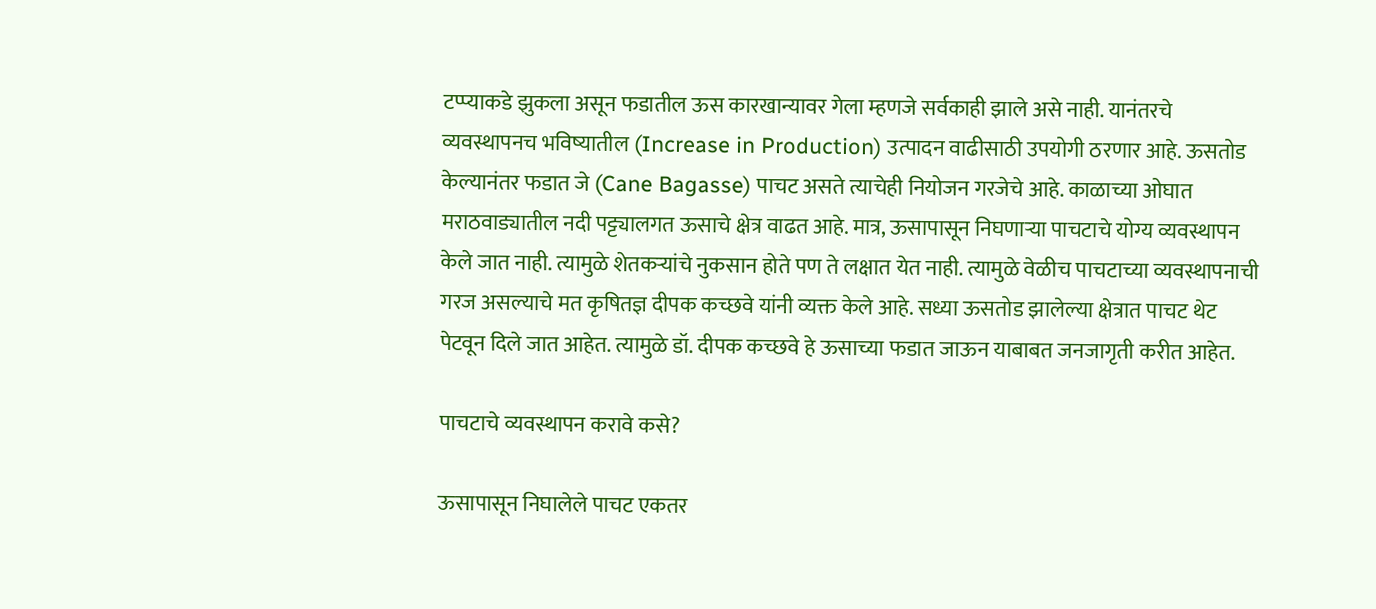टप्प्याकडे झुकला असून फडातील ऊस कारखान्यावर गेला म्हणजे सर्वकाही झाले असे नाही. यानंतरचे व्यवस्थापनच भविष्यातील (Increase in Production) उत्पादन वाढीसाठी उपयोगी ठरणार आहे. ऊसतोड केल्यानंतर फडात जे (Cane Bagasse) पाचट असते त्याचेही नियोजन गरजेचे आहे. काळाच्या ओघात मराठवाड्यातील नदी पट्ट्यालगत ऊसाचे क्षेत्र वाढत आहे. मात्र, ऊसापासून निघणाऱ्या पाचटाचे योग्य व्यवस्थापन केले जात नाही. त्यामुळे शेतकऱ्यांचे नुकसान होते पण ते लक्षात येत नाही. त्यामुळे वेळीच पाचटाच्या व्यवस्थापनाची गरज असल्याचे मत कृषितज्ञ दीपक कच्छवे यांनी व्यक्त केले आहे. सध्या ऊसतोड झालेल्या क्षेत्रात पाचट थेट पेटवून दिले जात आहेत. त्यामुळे डॉ. दीपक कच्छवे हे ऊसाच्या फडात जाऊन याबाबत जनजागृती करीत आहेत.

पाचटाचे व्यवस्थापन करावे कसे?

ऊसापासून निघालेले पाचट एकतर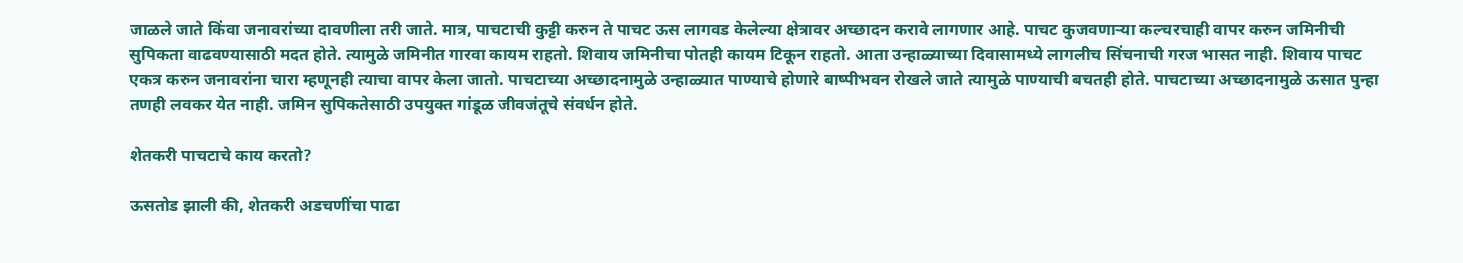जाळले जाते किंवा जनावरांच्या दावणीला तरी जाते. मात्र, पाचटाची कुट्टी करुन ते पाचट ऊस लागवड केलेल्या क्षेत्रावर अच्छादन करावे लागणार आहे. पाचट कुजवणाऱ्या कल्चरचाही वापर करुन जमिनीची सुपिकता वाढवण्यासाठी मदत होते. त्यामुळे जमिनीत गारवा कायम राहतो. शिवाय जमिनीचा पोतही कायम टिकून राहतो. आता उन्हाळ्याच्या दिवासामध्ये लागलीच सिंचनाची गरज भासत नाही. शिवाय पाचट एकत्र करुन जनावरांना चारा म्हणूनही त्याचा वापर केला जातो. पाचटाच्या अच्छादनामुळे उन्हाळ्यात पाण्याचे होणारे बाष्पीभवन रोखले जाते त्यामुळे पाण्याची बचतही होते. पाचटाच्या अच्छादनामुळे ऊसात पुन्हा तणही लवकर येत नाही. जमिन सुपिकतेसाठी उपयुक्त गांडूळ जीवजंतूचे संवर्धन होते.

शेतकरी पाचटाचे काय करतो?

ऊसतोड झाली की, शेतकरी अडचणींचा पाढा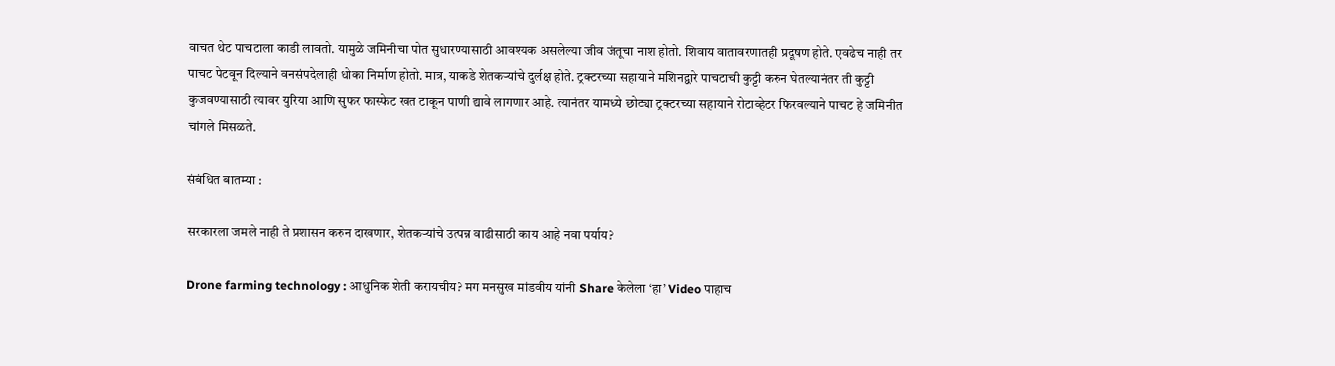वाचत थेट पाचटाला काडी लावतो. यामुळे जमिनीचा पोत सुधारण्यासाठी आवश्यक असलेल्या जीव जंतूचा नाश होतो. शिवाय वातावरणातही प्रदूषण होते. एवढेच नाही तर पाचट पेटवून दिल्याने वनसंपदेलाही धोका निर्माण होतो. मात्र, याकडे शेतकऱ्यांचे दुर्लक्ष होते. ट्रक्टरच्या सहायाने मशिनद्वारे पाचटाची कुट्टी करुन घेतल्यानंतर ती कुट्टी कुजवण्यासाठी त्यावर युरिया आणि सुफर फास्फेट खत टाकून पाणी द्यावे लागणार आहे. त्यानंतर यामध्ये छोट्या ट्रक्टरच्या सहायाने रोटाव्हेटर फिरवल्याने पाचट हे जमिनीत चांगले मिसळते.

संबंधित बातम्या :

सरकारला जमले नाही ते प्रशासन करुन दाखणार, शेतकऱ्यांचे उत्पन्न वाढीसाठी काय आहे नवा पर्याय?

Drone farming technology : आधुनिक शेती करायचीय? मग मनसुख मांडवीय यांनी Share केलेला ‘हा’ Video पाहाच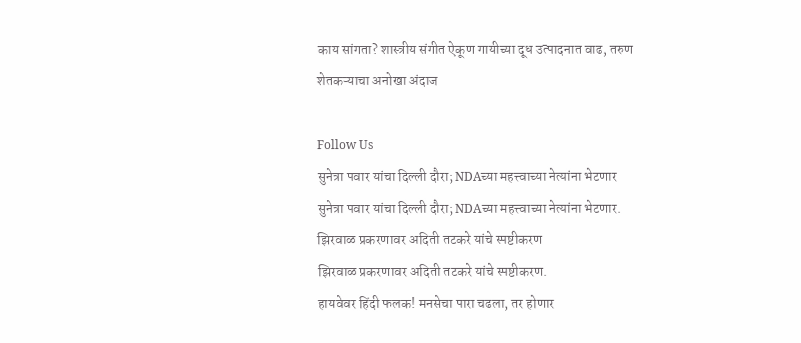काय सांगता? शास्त्रीय संगीत ऐकूण गायीच्या दूध उत्पादनात वाढ, तरुण शेतकऱ्याचा अनोखा अंदाज

Follow Us
सुनेत्रा पवार यांचा दिल्ली दौरा; NDAच्या महत्त्वाच्या नेत्यांना भेटणार
सुनेत्रा पवार यांचा दिल्ली दौरा; NDAच्या महत्त्वाच्या नेत्यांना भेटणार.
झिरवाळ प्रकरणावर अदिती तटकरे यांचे स्पष्टीकरण
झिरवाळ प्रकरणावर अदिती तटकरे यांचे स्पष्टीकरण.
हायवेवर हिंदी फलक! मनसेचा पारा चढला, तर होणार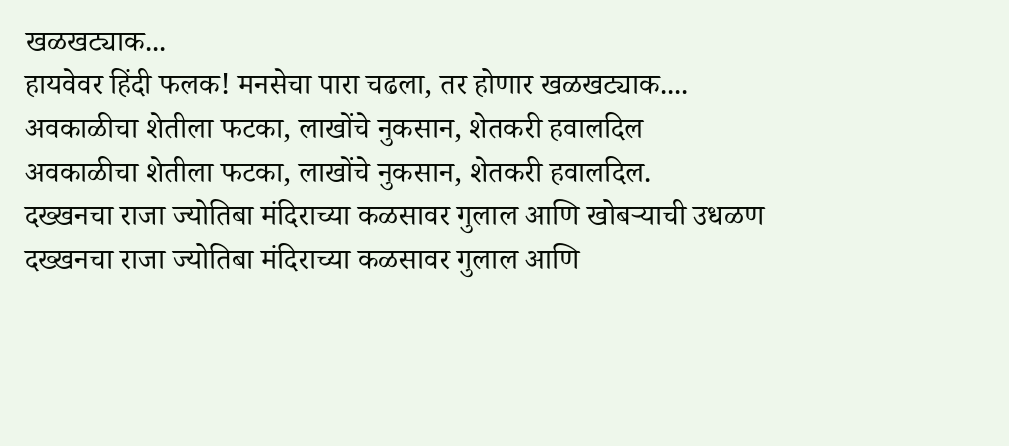खळखट्याक...
हायवेवर हिंदी फलक! मनसेचा पारा चढला, तर होणार खळखट्याक....
अवकाळीचा शेतीला फटका, लाखोंचे नुकसान, शेतकरी हवालदिल
अवकाळीचा शेतीला फटका, लाखोंचे नुकसान, शेतकरी हवालदिल.
दख्खनचा राजा ज्योतिबा मंदिराच्या कळसावर गुलाल आणि खोबऱ्याची उधळण
दख्खनचा राजा ज्योतिबा मंदिराच्या कळसावर गुलाल आणि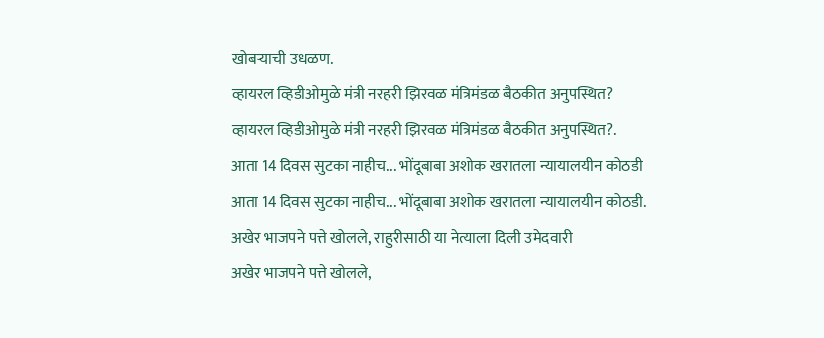खोबऱ्याची उधळण.
व्हायरल व्हिडीओमुळे मंत्री नरहरी झिरवळ मंत्रिमंडळ बैठकीत अनुपस्थित?
व्हायरल व्हिडीओमुळे मंत्री नरहरी झिरवळ मंत्रिमंडळ बैठकीत अनुपस्थित?.
आता 14 दिवस सुटका नाहीच... भोंदूबाबा अशोक खरातला न्यायालयीन कोठडी
आता 14 दिवस सुटका नाहीच... भोंदूबाबा अशोक खरातला न्यायालयीन कोठडी.
अखेर भाजपने पत्ते खोलले, राहुरीसाठी या नेत्याला दिली उमेदवारी
अखेर भाजपने पत्ते खोलले,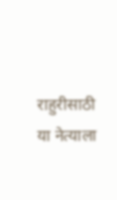राहुरीसाठी या नेत्याला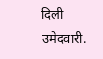दिली उमेदवारी.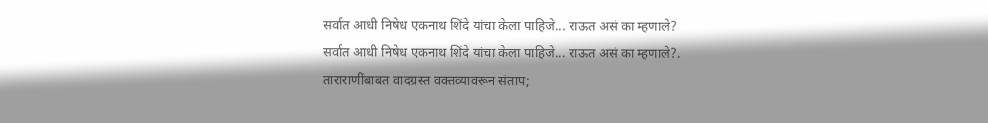सर्वात आधी निषेध एकनाथ शिंदे यांचा केला पाहिजे... राऊत असं का म्हणाले?
सर्वात आधी निषेध एकनाथ शिंदे यांचा केला पाहिजे... राऊत असं का म्हणाले?.
ताराराणींबाबत वादग्रस्त वक्तव्यावरून संताप;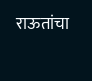राऊतांचा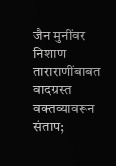जैन मुनींवर निशाण
ताराराणींबाबत वादग्रस्त वक्तव्यावरून संताप;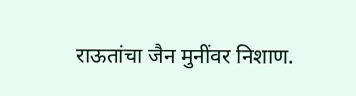राऊतांचा जैन मुनींवर निशाण.